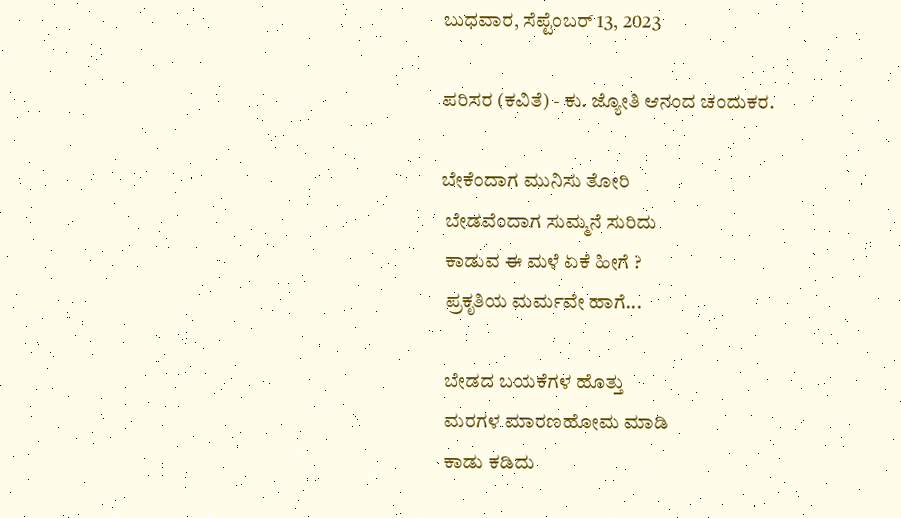ಬುಧವಾರ, ಸೆಪ್ಟೆಂಬರ್ 13, 2023

ಪರಿಸರ (ಕವಿತೆ) - ಕು. ಜ್ಯೋತಿ ಆನಂದ ಚಂದುಕರ.

ಬೇಕೆಂದಾಗ ಮುನಿಸು ತೋರಿ
 ಬೇಡವೆಂದಾಗ ಸುಮ್ಮನೆ ಸುರಿದು
 ಕಾಡುವ ಈ ಮಳೆ ಏಕೆ ಹೀಗೆ ?
 ಪ್ರಕೃತಿಯ ಮರ್ಮವೇ ಹಾಗೆ...

 ಬೇಡದ ಬಯಕೆಗಳ ಹೊತ್ತು
 ಮರಗಳ ಮಾರಣಹೋಮ ಮಾಡಿ
 ಕಾಡು ಕಡಿದು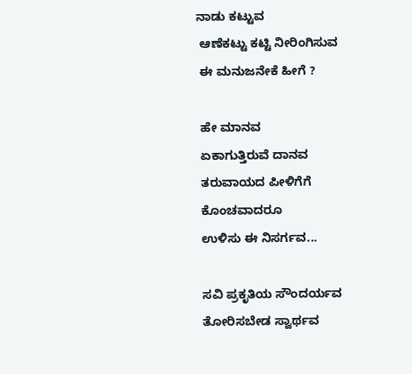ನಾಡು ಕಟ್ಟುವ
 ಆಣೆಕಟ್ಟು ಕಟ್ಟಿ ನೀರಿಂಗಿಸುವ
 ಈ ಮನುಜನೇಕೆ ಹೀಗೆ ?

 ಹೇ ಮಾನವ
 ಏಕಾಗುತ್ತಿರುವೆ ದಾನವ
 ತರುವಾಯದ ಪೀಳಿಗೆಗೆ
 ಕೊಂಚವಾದರೂ
 ಉಳಿಸು ಈ ನಿಸರ್ಗವ...

 ಸವಿ ಪ್ರಕೃತಿಯ ಸೌಂದರ್ಯವ
 ತೋರಿಸಬೇಡ ಸ್ವಾರ್ಥವ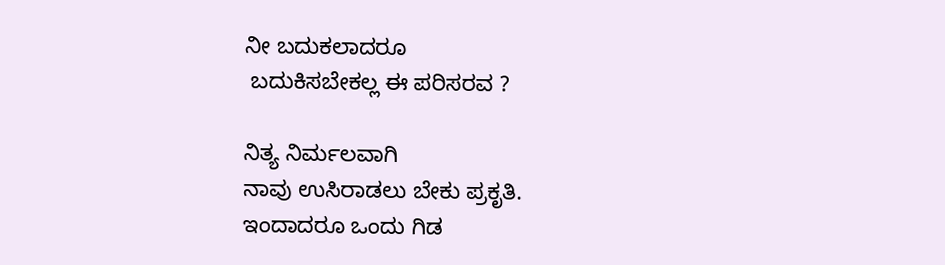ನೀ ಬದುಕಲಾದರೂ
 ಬದುಕಿಸಬೇಕಲ್ಲ ಈ ಪರಿಸರವ ?

ನಿತ್ಯ ನಿರ್ಮಲವಾಗಿ
ನಾವು ಉಸಿರಾಡಲು ಬೇಕು ಪ್ರಕೃತಿ.
ಇಂದಾದರೂ ಒಂದು ಗಿಡ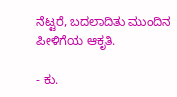ನೆಟ್ಟರೆ, ಬದಲಾದಿತು ಮುಂದಿನ ಪೀಳಿಗೆಯ ಆಕೃತಿ.

- ಕು.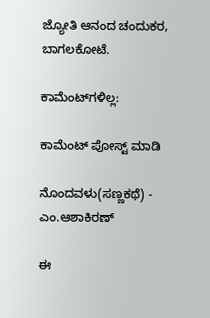ಜ್ಯೋತಿ ಆನಂದ ಚಂದುಕರ, ಬಾಗಲಕೋಟೆ.

ಕಾಮೆಂಟ್‌ಗಳಿಲ್ಲ:

ಕಾಮೆಂಟ್‌‌ ಪೋಸ್ಟ್‌ ಮಾಡಿ

ನೊಂದವಳು(ಸಣ್ಣಕಥೆ) - ಎಂ.ಆಶಾಕಿರಣ್

ಈ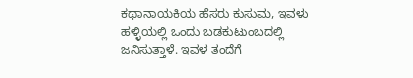ಕಥಾನಾಯಕಿಯ ಹೆಸರು ಕುಸುಮ, ಇವಳು ಹಳ್ಳಿಯಲ್ಲಿ ಒಂದು ಬಡಕುಟುಂಬದಲ್ಲಿ ಜನಿಸುತ್ತಾಳೆ. ಇವಳ ತಂದೆಗೆ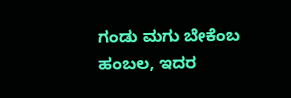ಗಂಡು ಮಗು ಬೇಕೆಂಬ ಹಂಬಲ, ಇದರ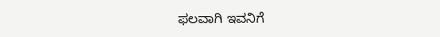ಫಲವಾಗಿ ಇವನಿಗೆ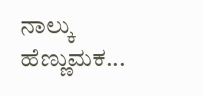ನಾಲ್ಕು ಹೆಣ್ಣುಮಕ...